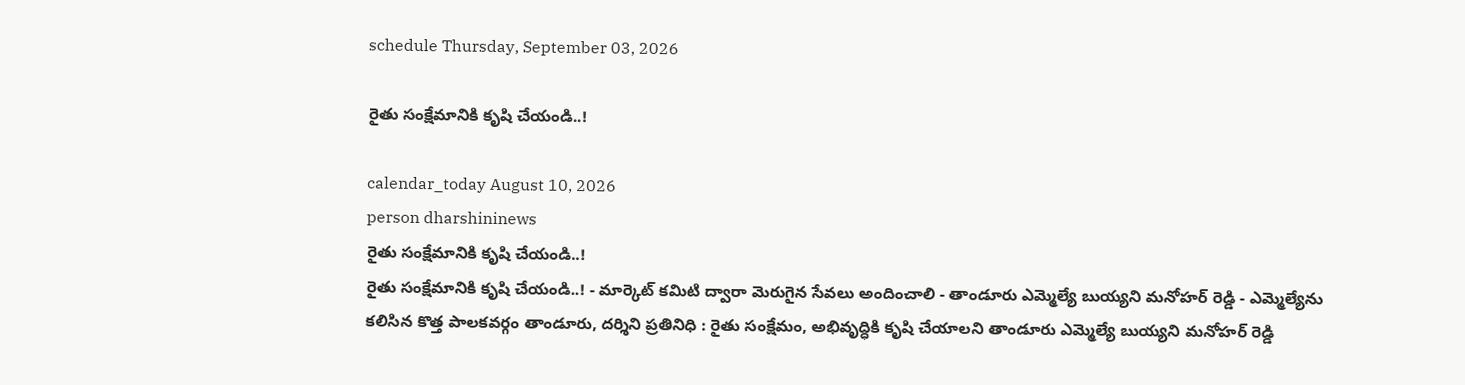schedule Thursday, September 03, 2026

రైతు సంక్షేమానికి కృషి చేయండి..!

calendar_today August 10, 2026
person dharshininews
రైతు సంక్షేమానికి కృషి చేయండి..!
రైతు సంక్షేమానికి కృషి చేయండి..! - మార్కెట్ కమిటి ద్వారా మెరుగైన సేవలు అందించాలి - తాండూరు ఎమ్మెల్యే బుయ్యని మనోహర్ రెడ్డి - ఎమ్మెల్యేను కలిసిన కొత్త పాలకవర్గం తాండూరు, దర్శిని ప్రతినిధి : రైతు సంక్షేమం, అభివృద్ధికి కృషి చేయాలని తాండూరు ఎమ్మెల్యే బుయ్యని మనోహర్ రెడ్డి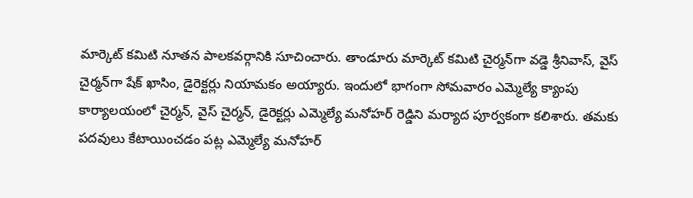మార్కెట్ కమిటి నూతన పాలకవర్గానికి సూచించారు. తాండూరు మార్కెట్ కమిటి చైర్మన్‌గా వడ్డె శ్రీనివాస్, వైస్ చైర్మన్‌గా షేక్ ఖాసిం, డైరెక్టర్లు నియామకం అయ్యారు. ఇందులో భాగంగా సోమవారం ఎమ్మెల్యే క్యాంపు కార్యాలయంలో చైర్మన్, వైస్ చైర్మన్, డైరెక్టర్లు ఎమ్మెల్యే మనోహర్ రెడ్డిని మర్యాద పూర్వకంగా కలిశారు. తమకు పదవులు కేటాయించడం పట్ల ఎమ్మెల్యే మనోహర్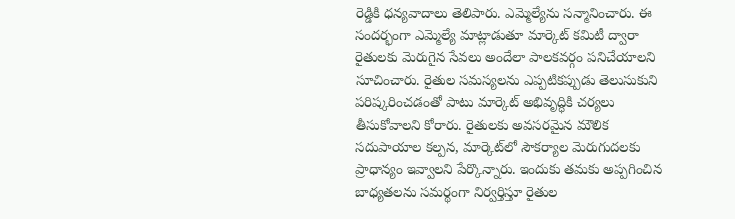రెడ్డికి ధన్యవాదాలు తెలిపారు. ఎమ్మెల్యేను సన్మానించారు. ఈ సందర్భంగా ఎమ్మెల్యే మాట్లాడుతూ మార్కెట్‌ కమిటీ ద్వారా రైతులకు మెరుగైన సేవలు అందేలా పాలకవర్గం పనిచేయాలని సూచించారు. రైతుల సమస్యలను ఎప్పటికప్పుడు తెలుసుకుని పరిష్కరించడంతో పాటు మార్కెట్‌ అభివృద్ధికి చర్యలు తీసుకోవాలని కోరారు. రైతులకు అవసరమైన మౌలిక సదుపాయాల కల్పన, మార్కెట్‌లో సౌకర్యాల మెరుగుదలకు ప్రాధాన్యం ఇవ్వాలని పేర్కొన్నారు. ఇందుకు తమకు అప్పగించిన బాధ్యతలను సమర్థంగా నిర్వర్తిస్తూ రైతుల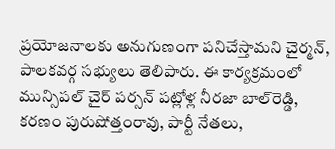ప్రయోజనాలకు అనుగుణంగా పనిచేస్తామని చైర్మన్, పాలకవర్గ సభ్యులు తెలిపారు. ఈ కార్యక్రమంలో మున్సిపల్ చైర్ పర్సన్ పట్లోళ్ల నీరజా బాల్‌రెడ్డి, కరణం పురుషోత్తంరావు, పార్టీ నేతలు,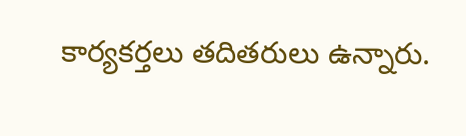కార్యకర్తలు తదితరులు ఉన్నారు.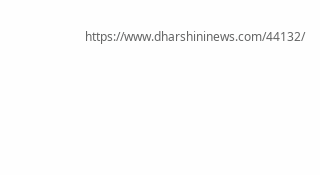https://www.dharshininews.com/44132/